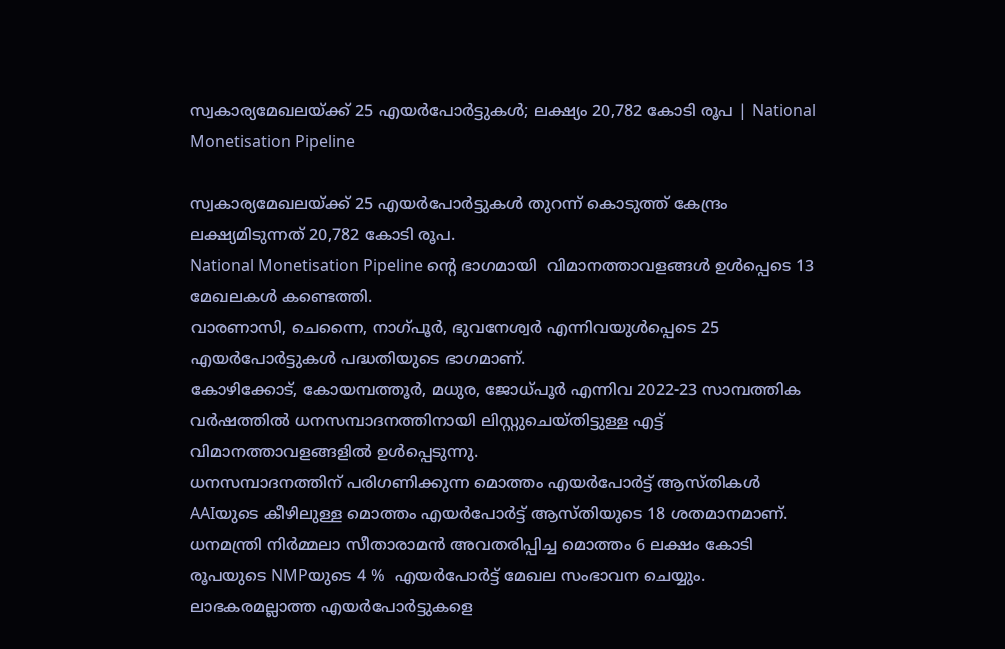സ്വകാര്യമേഖലയ്ക്ക് 25 എയർപോർട്ടുകൾ; ലക്ഷ്യം 20,782 കോടി രൂപ | National Monetisation Pipeline

സ്വകാര്യമേഖലയ്ക്ക് 25 എയർപോർട്ടുകൾ തുറന്ന് കൊടുത്ത് കേന്ദ്രം ലക്ഷ്യമിടുന്നത് 20,782 കോടി രൂപ.
National Monetisation Pipeline ന്റെ ഭാഗമായി  വിമാനത്താവളങ്ങൾ ഉൾപ്പെടെ 13 മേഖലകൾ കണ്ടെത്തി.
വാരണാസി, ചെന്നൈ, നാഗ്പൂർ, ഭുവനേശ്വർ എന്നിവയുൾപ്പെടെ 25 എയർ‌പോർട്ടുകൾ പദ്ധതിയുടെ ഭാഗമാണ്.
കോഴിക്കോട്, കോയമ്പത്തൂർ, മധുര, ജോധ്പൂർ എന്നിവ 2022-23 സാമ്പത്തിക വർഷത്തിൽ ധനസമ്പാദനത്തിനായി ലിസ്റ്റുചെയ്തിട്ടുള്ള എട്ട് വിമാനത്താവളങ്ങളിൽ ഉൾപ്പെടുന്നു.
ധനസമ്പാദനത്തിന് പരിഗണിക്കുന്ന മൊത്തം എയർപോർട്ട് ആസ്തികൾ AAIയുടെ കീഴിലുള്ള മൊത്തം എയർപോർട്ട് ആസ്തിയുടെ 18 ശതമാനമാണ്.
ധനമന്ത്രി നിർമ്മലാ സീതാരാമൻ അവതരിപ്പിച്ച മൊത്തം 6 ലക്ഷം കോടി രൂപയുടെ NMPയുടെ 4 %  എയർപോർട്ട് മേഖല സംഭാവന ചെയ്യും.
ലാഭകരമല്ലാത്ത എയർപോർട്ടുകളെ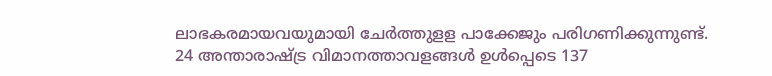ലാഭകരമായവയുമായി ചേർത്തുളള പാക്കേജും പരിഗണിക്കുന്നുണ്ട്.
24 അന്താരാഷ്ട്ര വിമാനത്താവളങ്ങൾ ഉൾപ്പെടെ 137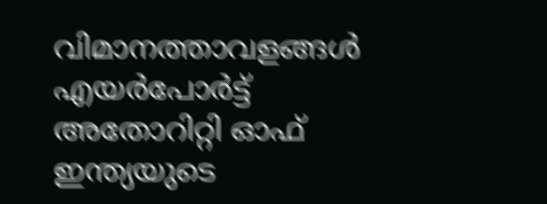വിമാനത്താവളങ്ങൾ എയർപോർട്ട് അതോറിറ്റി ഓഫ് ഇന്ത്യയുടെ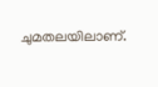ചുമതലയിലാണ്.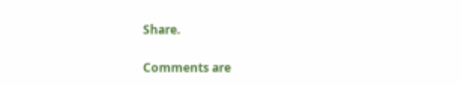Share.

Comments are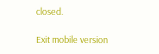closed.

Exit mobile version